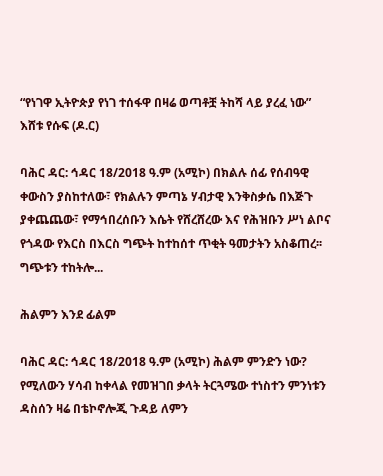“የነገዋ ኢትዮጵያ የነገ ተሰፋዋ በዛሬ ወጣቶቿ ትከሻ ላይ ያረፈ ነው” እሸቱ የሱፍ (ዶ.ር)

ባሕር ዳር: ኅዳር 18/2018 ዓ.ም (አሚኮ) በክልሉ ሰፊ የሰብዓዊ ቀውስን ያስከተለው፣ የክልሉን ምጣኔ ሃብታዊ እንቅስቃሴ በእጅጉ ያቀጨጨው፣ የማኅበረሰቡን እሴት የሸረሸረው እና የሕዝቡን ሥነ ልቦና የጎዳው የእርስ በእርስ ግጭት ከተከሰተ ጥቂት ዓመታትን አስቆጠረ፡፡ ግጭቱን ተከትሎ...

ሕልምን እንደ ፊልም

ባሕር ዳር: ኅዳር 18/2018 ዓ.ም (አሚኮ) ሕልም ምንድን ነው? የሚለውን ሃሳብ ከቀላል የመዝገበ ቃላት ትርጓሜው ተነስተን ምንነቱን ዳስሰን ዛሬ በቴኮኖሎጂ ጉዳይ ለምን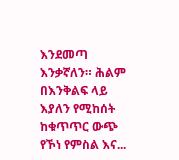እንደመጣ እንቃኛለን። ሕልም በእንቅልፍ ላይ እያለን የሚከሰት ከቁጥጥር ውጭ የኾነ የምስል እና...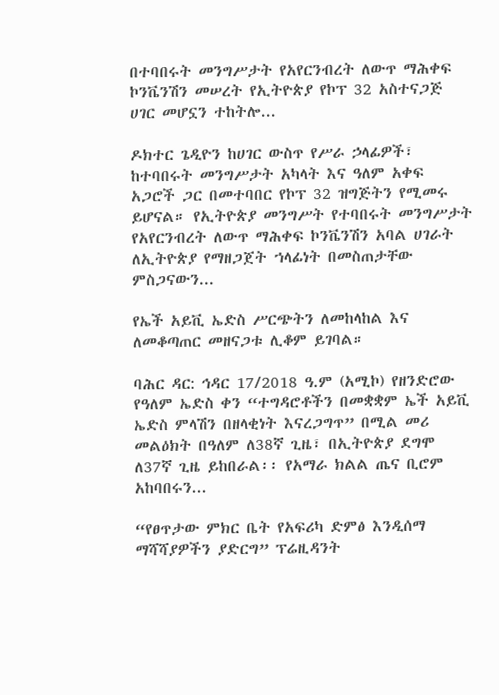በተባበሩት መንግሥታት የአየርንብረት ለውጥ ማሕቀፍ ኮንቬንሽን መሠረት የኢትዮጵያ የኮፕ 32 አስተናጋጅ ሀገር መሆኗን ተከትሎ...

ዶክተር ጌዲዮን ከሀገር ውስጥ የሥራ ኃላፊዎች፣ ከተባበሩት መንግሥታት አካላት እና ዓለም አቀፍ አጋሮች ጋር በመተባበር የኮፕ 32 ዝግጅትን የሚመሩ ይሆናል። የኢትዮጵያ መንግሥት የተባበሩት መንግሥታት የአየርንብረት ለውጥ ማሕቀፍ ኮንቬንሽን አባል ሀገራት ለኢትዮጵያ የማዘጋጀት ኀላፊነት በመስጠታቸው ምስጋናውን...

የኤች አይቪ ኤድስ ሥርጭትን ለመከላከል እና ለመቆጣጠር መዘናጋቱ ሊቆም ይገባል።

ባሕር ዳር: ኅዳር 17/2018 ዓ.ም (አሚኮ) የዘንድሮው የዓለም ኤድስ ቀን “ተግዳሮቶችን በመቋቋም ኤች አይቪ ኤድስ ምላሽን በዘላቂነት እናረጋግጥ” በሚል መሪ መልዕክት በዓለም ለ38ኛ ጊዜ፣ በኢትዮጵያ ደግሞ ለ37ኛ ጊዜ ይከበራል፡፡ የአማራ ክልል ጤና ቢሮም አከባበሩን...

“የፀጥታው ምክር ቤት የአፍሪካ ድምፅ እንዲሰማ ማሻሻያዎችን ያድርግ” ፕሬዚዳንት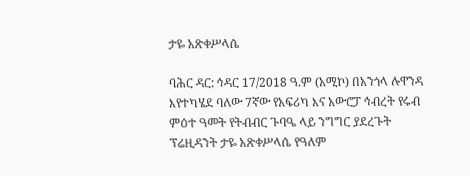ታዬ አጽቀሥላሴ

ባሕር ዳር: ኅዳር 17/2018 ዓ.ም (አሚኮ) በአንጎላ ሉዋንዳ እየተካሄደ ባለው 7ኛው የአፍሪካ እና አውሮፓ ኅብረት የሩብ ምዕተ ዓመት የትብብር ጉባዔ ላይ ንግግር ያደረጉት ፕሬዚዳንት ታዬ አጽቀሥላሴ የዓለም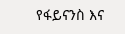የፋይናንስ እና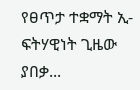የፀጥታ ተቋማት ኢ-ፍትሃዊነት ጊዜው ያበቃ...